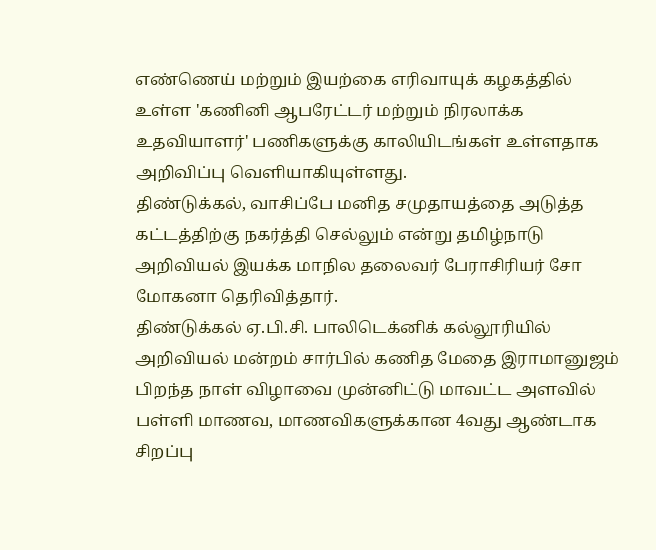எண்ணெய் மற்றும் இயற்கை எரிவாயுக் கழகத்தில் உள்ள 'கணினி ஆபரேட்டர் மற்றும் நிரலாக்க உதவியாளர்' பணிகளுக்கு காலியிடங்கள் உள்ளதாக அறிவிப்பு வெளியாகியுள்ளது.
திண்டுக்கல், வாசிப்பே மனித சமுதாயத்தை அடுத்த கட்டத்திற்கு நகர்த்தி செல்லும் என்று தமிழ்நாடு அறிவியல் இயக்க மாநில தலைவர் பேராசிரியர் சோ மோகனா தெரிவித்தார்.
திண்டுக்கல் ஏ.பி.சி. பாலிடெக்னிக் கல்லூரியில் அறிவியல் மன்றம் சார்பில் கணித மேதை இராமானுஜம் பிறந்த நாள் விழாவை முன்னிட்டு மாவட்ட அளவில் பள்ளி மாணவ, மாணவிகளுக்கான 4வது ஆண்டாக சிறப்பு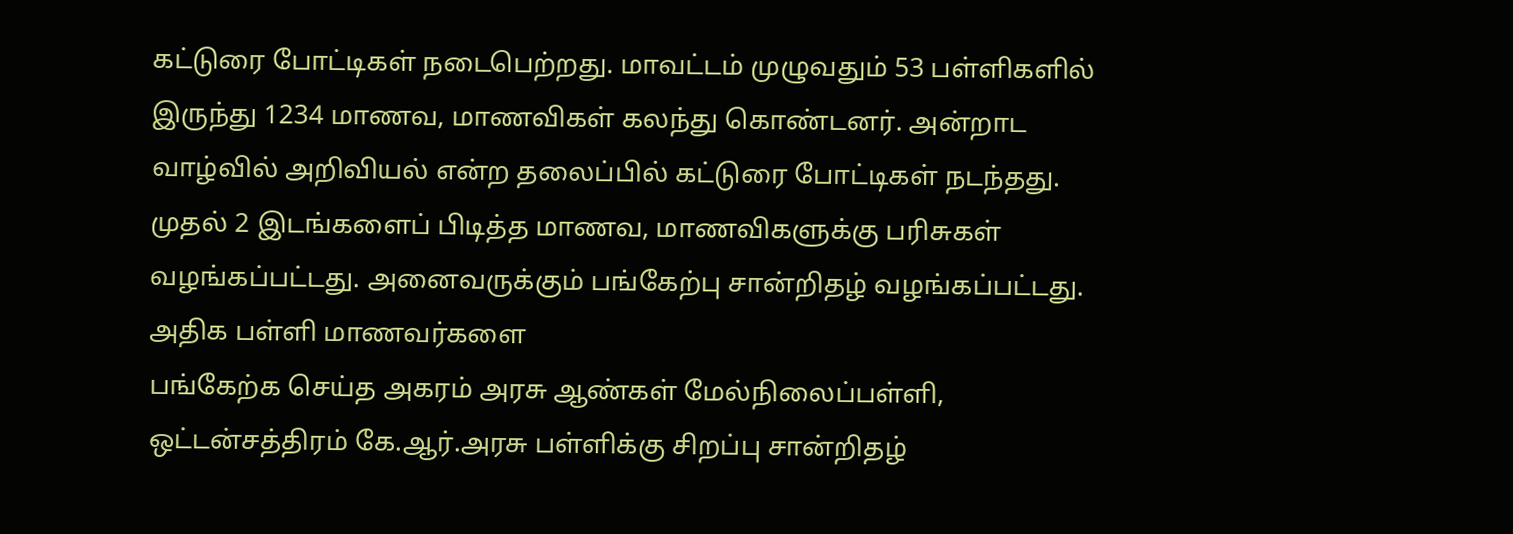கட்டுரை போட்டிகள் நடைபெற்றது. மாவட்டம் முழுவதும் 53 பள்ளிகளில் இருந்து 1234 மாணவ, மாணவிகள் கலந்து கொண்டனர். அன்றாட வாழ்வில் அறிவியல் என்ற தலைப்பில் கட்டுரை போட்டிகள் நடந்தது. முதல் 2 இடங்களைப் பிடித்த மாணவ, மாணவிகளுக்கு பரிசுகள் வழங்கப்பட்டது. அனைவருக்கும் பங்கேற்பு சான்றிதழ் வழங்கப்பட்டது. அதிக பள்ளி மாணவர்களை
பங்கேற்க செய்த அகரம் அரசு ஆண்கள் மேல்நிலைப்பள்ளி, ஒட்டன்சத்திரம் கே.ஆர்.அரசு பள்ளிக்கு சிறப்பு சான்றிதழ்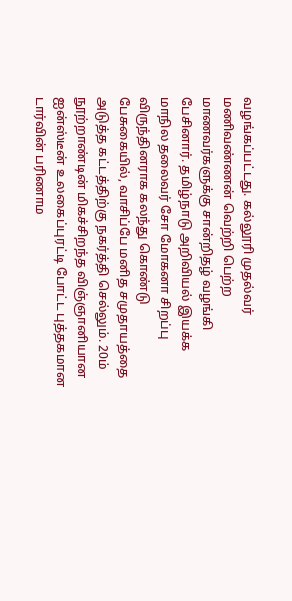வழங்கப்பட்டது. கல்லூரி முதல்வர் மணிவண்ணன் வெற்றி பெற்ற மாணவர்களுக்கு சான்றிதழ் வழங்கி பேசினார். தமிழ்நாடு அறிவியல் இயக்க மாநில தலைவர் சோ மோகனா சிறப்பு விருந்தினராக கலந்து கொண்டு பேசுகையில், வாசிப்பே மனித சமுதாயத்தை அடுத்த கட்டத்திற்கு நகர்த்தி செல்லும். 20ம் நூற்றாண்டின் மிகச்சிறந்த விஞ்ஞானியான ஐன்ஸ்டீன் உலகைப்புரட்டி போட்ட புத்தகமான டார்வின் பரிணாம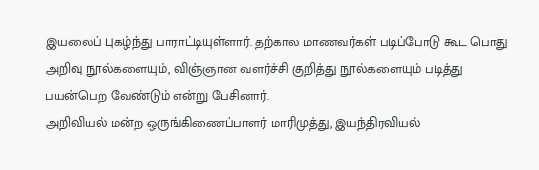இயலைப் புகழ்ந்து பாராட்டியுள்ளார். தற்கால மாணவர்கள் படிப்போடு கூட பொது அறிவு நூல்களையும், விஞ்ஞான வளர்ச்சி குறித்து நூல்களையும் படித்து பயன்பெற வேண்டும் என்று பேசினார்.
அறிவியல் மன்ற ஒருங்கிணைப்பாளர் மாரிமுத்து, இயந்திரவியல்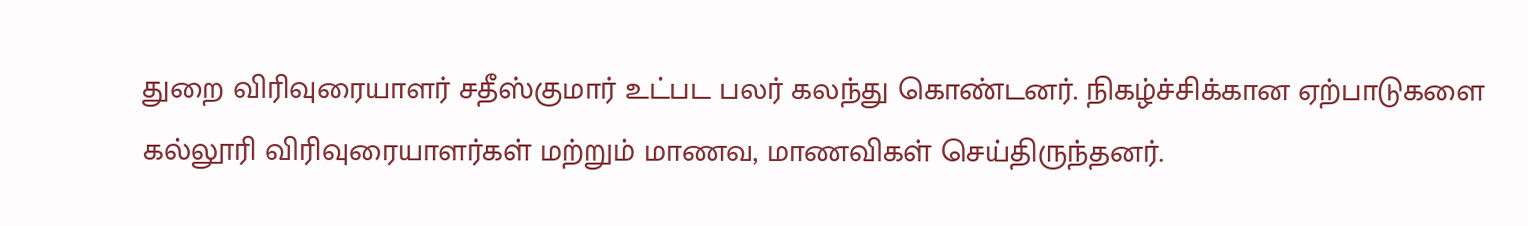துறை விரிவுரையாளர் சதீஸ்குமார் உட்பட பலர் கலந்து கொண்டனர். நிகழ்ச்சிக்கான ஏற்பாடுகளை கல்லூரி விரிவுரையாளர்கள் மற்றும் மாணவ, மாணவிகள் செய்திருந்தனர்.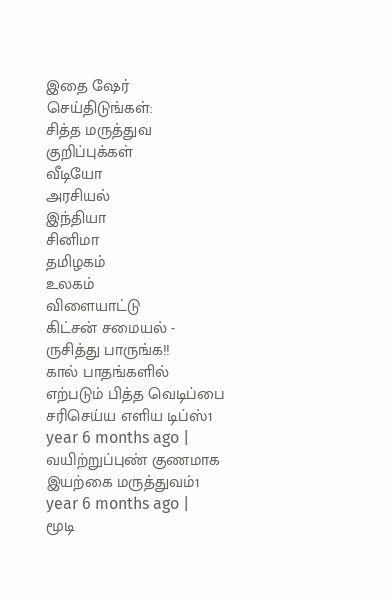இதை ஷேர் செய்திடுங்கள்:
சித்த மருத்துவ குறிப்புக்கள்
வீடியோ
அரசியல்
இந்தியா
சினிமா
தமிழகம்
உலகம்
விளையாட்டு
கிட்சன் சமையல் - ருசித்து பாருங்க!!
கால் பாதங்களில் எற்படும் பித்த வெடிப்பை சரிசெய்ய எளிய டிப்ஸ்1 year 6 months ago |
வயிற்றுப்புண் குணமாக இயற்கை மருத்துவம்1 year 6 months ago |
மூடி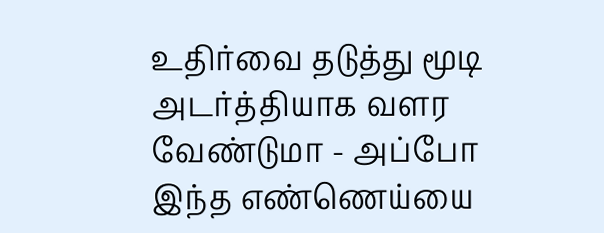உதிர்வை தடுத்து மூடி அடர்த்தியாக வளர வேண்டுமா - அப்போ இந்த எண்ணெய்யை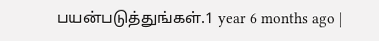பயன்படுத்துங்கள்.1 year 6 months ago |